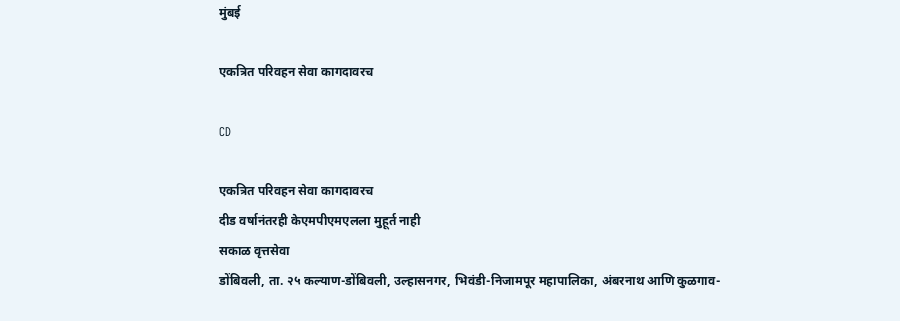मुंबई

एकत्रित परिवहन सेवा कागदावरच

CD

एकत्रित परिवहन सेवा कागदावरच
दीड वर्षानंतरही केएमपीएमएलला मुहूर्त नाही
सकाळ वृत्तसेवा
डोंबिवली, ता. २५ कल्याण-डोंबिवली, उल्हासनगर, भिवंडी-निजामपूर महापालिका, अंबरनाथ आणि कुळगाव-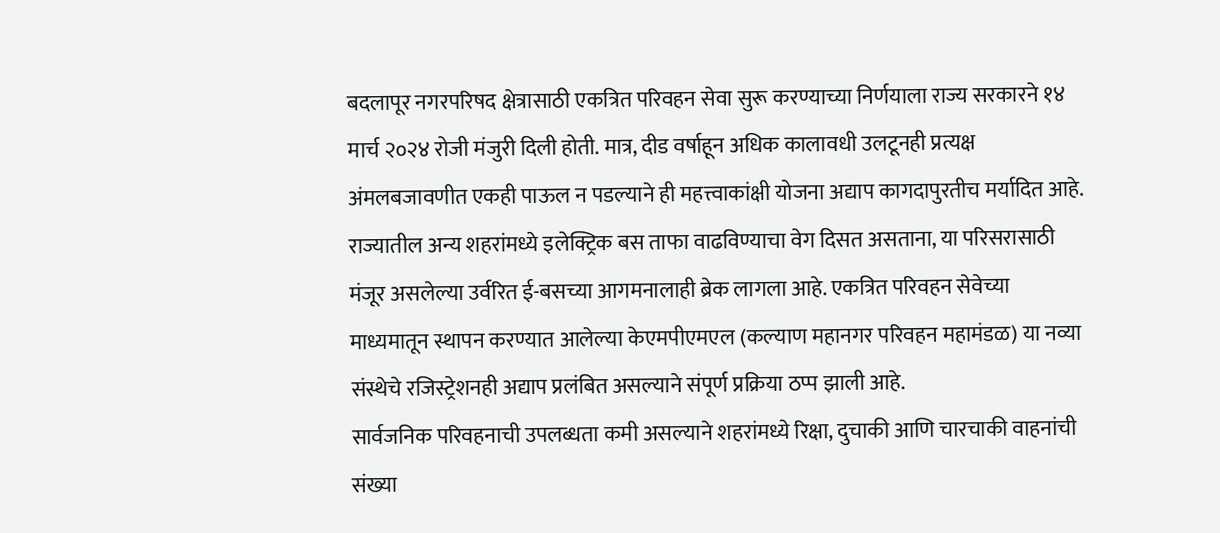बदलापूर नगरपरिषद क्षेत्रासाठी एकत्रित परिवहन सेवा सुरू करण्याच्या निर्णयाला राज्य सरकारने १४ मार्च २०२४ रोजी मंजुरी दिली होती. मात्र, दीड वर्षाहून अधिक कालावधी उलटूनही प्रत्यक्ष अंमलबजावणीत एकही पाऊल न पडल्याने ही महत्त्वाकांक्षी योजना अद्याप कागदापुरतीच मर्यादित आहे.
राज्यातील अन्य शहरांमध्ये इलेक्ट्रिक बस ताफा वाढविण्याचा वेग दिसत असताना, या परिसरासाठी मंजूर असलेल्या उर्वरित ई-बसच्या आगमनालाही ब्रेक लागला आहे. एकत्रित परिवहन सेवेच्या माध्यमातून स्थापन करण्यात आलेल्या केएमपीएमएल (कल्याण महानगर परिवहन महामंडळ) या नव्या संस्थेचे रजिस्ट्रेशनही अद्याप प्रलंबित असल्याने संपूर्ण प्रक्रिया ठप्प झाली आहे.
सार्वजनिक परिवहनाची उपलब्धता कमी असल्याने शहरांमध्ये रिक्षा, दुचाकी आणि चारचाकी वाहनांची संख्या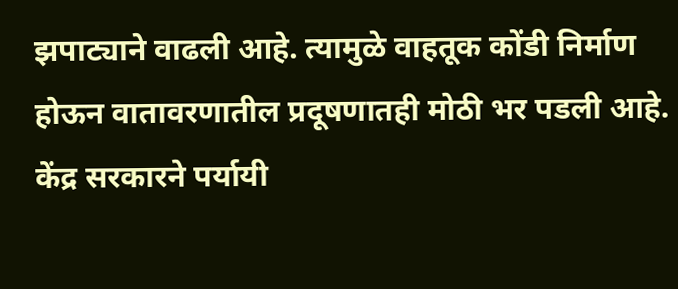झपाट्याने वाढली आहे. त्यामुळे वाहतूक कोंडी निर्माण होऊन वातावरणातील प्रदूषणातही मोठी भर पडली आहे. केंद्र सरकारने पर्यायी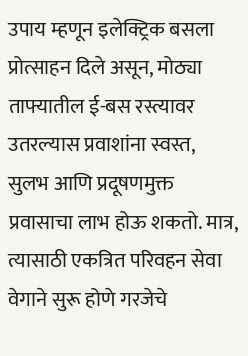उपाय म्हणून इलेक्ट्रिक बसला प्रोत्साहन दिले असून, मोठ्या ताफ्यातील ई-बस रस्त्यावर उतरल्यास प्रवाशांना स्वस्त, सुलभ आणि प्रदूषणमुक्त प्रवासाचा लाभ होऊ शकतो. मात्र, त्यासाठी एकत्रित परिवहन सेवा वेगाने सुरू होणे गरजेचे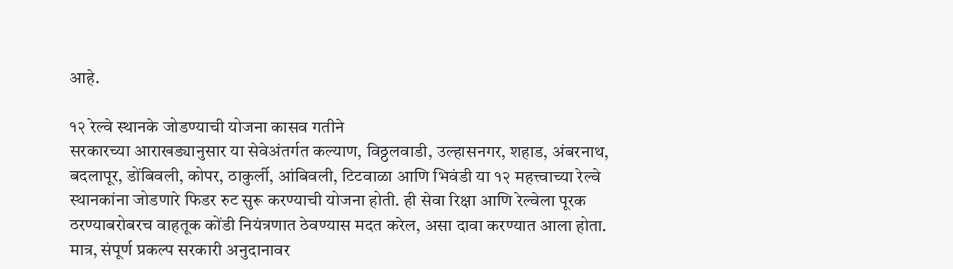आहे.

१२ रेल्वे स्थानके जोडण्याची योजना कासव गतीने
सरकारच्या आराखड्यानुसार या सेवेअंतर्गत कल्याण, विठ्ठलवाडी, उल्हासनगर, शहाड, अंबरनाथ, बदलापूर, डोंबिवली, कोपर, ठाकुर्ली, आंबिवली, टिटवाळा आणि भिवंडी या १२ महत्त्वाच्या रेल्वे स्थानकांना जोडणारे फिडर रुट सुरू करण्याची योजना होती. ही सेवा रिक्षा आणि रेल्वेला पूरक ठरण्याबरोबरच वाहतूक कोंडी नियंत्रणात ठेवण्यास मदत करेल, असा दावा करण्यात आला होता. मात्र, संपूर्ण प्रकल्प सरकारी अनुदानावर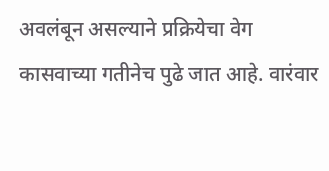अवलंबून असल्याने प्रक्रियेचा वेग कासवाच्या गतीनेच पुढे जात आहे. वारंवार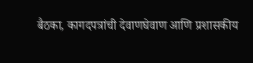बैठका, कागदपत्रांची देवाणघेवाण आणि प्रशासकीय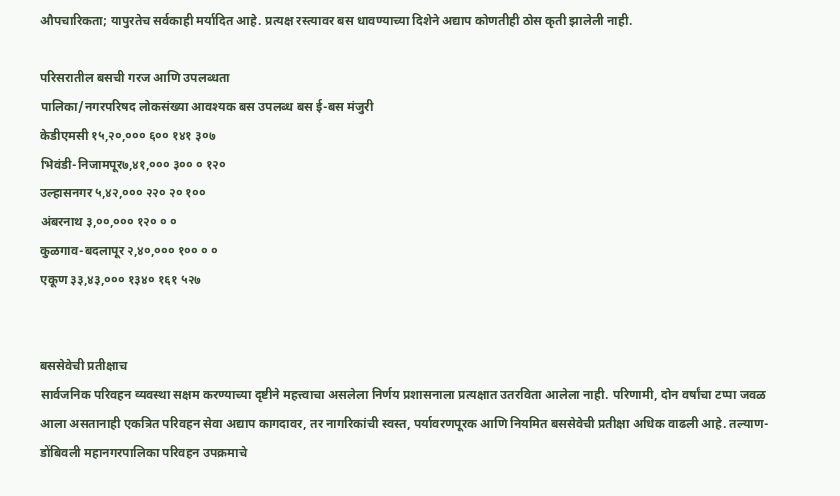औपचारिकता; यापुरतेच सर्वकाही मर्यादित आहे. प्रत्यक्ष रस्त्यावर बस धावण्याच्या दिशेने अद्याप कोणतीही ठोस कृती झालेली नाही.

परिसरातील बसची गरज आणि उपलब्धता
पालिका/नगरपरिषद लोकसंख्या आवश्यक बस उपलब्ध बस ई-बस मंजुरी
केडीएमसी १५,२०,००० ६०० १४१ ३०७
भिवंडी-निजामपूर७,४१,००० ३०० ० १२०
उल्हासनगर ५,४२,००० २२० २० १००
अंबरनाथ ३,००,००० १२० ० ०
कुळगाव-बदलापूर २,४०,००० १०० ० ०
एकूण ३३,४३,००० १३४० १६१ ५२७


बससेवेची प्रतीक्षाच
सार्वजनिक परिवहन व्यवस्था सक्षम करण्याच्या दृष्टीने महत्त्वाचा असलेला निर्णय प्रशासनाला प्रत्यक्षात उतरविता आलेला नाही. परिणामी, दोन वर्षांचा टप्पा जवळ आला असतानाही एकत्रित परिवहन सेवा अद्याप कागदावर, तर नागरिकांची स्वस्त, पर्यावरणपूरक आणि नियमित बससेवेची प्रतीक्षा अधिक वाढली आहे. तल्याण-डोंबिवली महानगरपालिका परिवहन उपक्रमाचे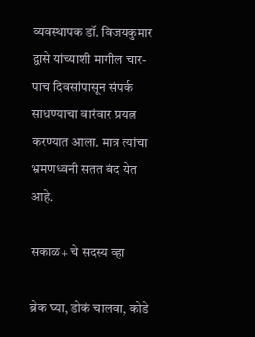व्यवस्थापक डॉ. विजयकुमार द्वासे यांच्याशी मागील चार-पाच दिवसांपासून संपर्क साधण्याचा वारंवार प्रयत्न करण्यात आला. मात्र त्यांचा भ्रमणध्वनी सतत बंद येत आहे.

सकाळ+ चे सदस्य व्हा

ब्रेक घ्या, डोकं चालवा, कोडे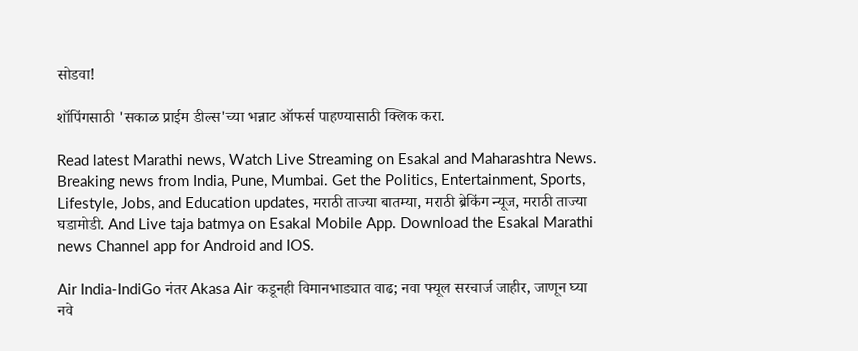सोडवा!

शॉपिंगसाठी 'सकाळ प्राईम डील्स'च्या भन्नाट ऑफर्स पाहण्यासाठी क्लिक करा.

Read latest Marathi news, Watch Live Streaming on Esakal and Maharashtra News. Breaking news from India, Pune, Mumbai. Get the Politics, Entertainment, Sports, Lifestyle, Jobs, and Education updates, मराठी ताज्या बातम्या, मराठी ब्रेकिंग न्यूज, मराठी ताज्या घडामोडी. And Live taja batmya on Esakal Mobile App. Download the Esakal Marathi news Channel app for Android and IOS.

Air India-IndiGo नंतर Akasa Air कडूनही विमानभाड्यात वाढ; नवा फ्यूल सरचार्ज जाहीर, जाणून घ्या नवे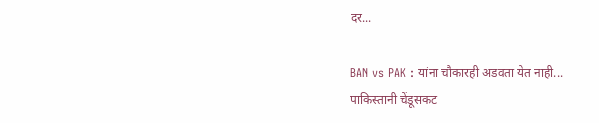दर...

BAN vs PAK : यांना चौकारही अडवता येत नाही... पाकिस्तानी चेंडूसकट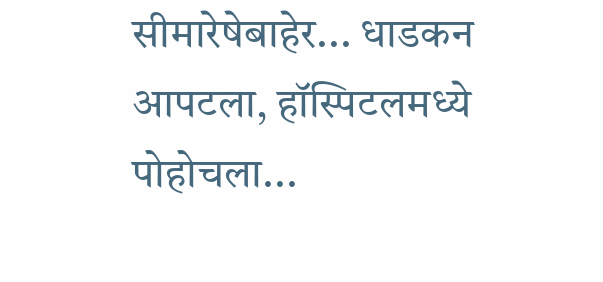सीमारेषेबाहेर... धाडकन आपटला, हॉस्पिटलमध्ये पोहोचला...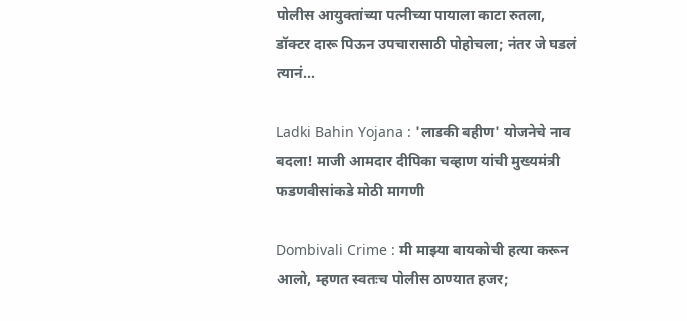पोलीस आयुक्तांच्या पत्नीच्या पायाला काटा रुतला, डॉक्टर दारू पिऊन उपचारासाठी पोहोचला; नंतर जे घडलं त्यानं...

Ladki Bahin Yojana : 'लाडकी बहीण' योजनेचे नाव बदला! माजी आमदार दीपिका चव्हाण यांची मुख्यमंत्री फडणवीसांकडे मोठी मागणी

Dombivali Crime : मी माझ्या बायकोची हत्या करून आलो, म्हणत स्वतःच पोलीस ठाण्यात हजर;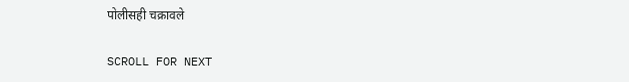पोलीसही चक्रावले

SCROLL FOR NEXT